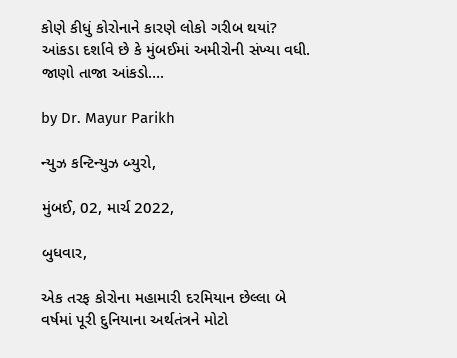કોણે કીધું કોરોનાને કારણે લોકો ગરીબ થયાં? આંકડા દર્શાવે છે કે મુંબઈમાં અમીરોની સંખ્યા વધી. જાણો તાજા આંકડો….

by Dr. Mayur Parikh

ન્યુઝ કન્ટિન્યુઝ બ્યુરો,

મુંબઈ, 02, માર્ચ 2022,

બુધવાર,

એક તરફ કોરોના મહામારી દરમિયાન છેલ્લા બે વર્ષમાં પૂરી દુનિયાના અર્થતંત્રને મોટો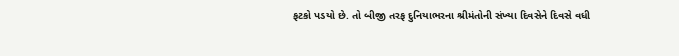ફટકો પડયો છે. તો બીજી તરફ દુનિયાભરના શ્રીમંતોની સંખ્યા દિવસેને દિવસે વધી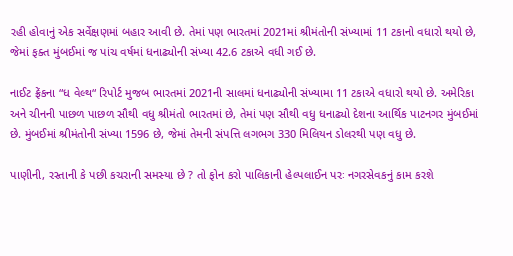રહી હોવાનું એક સર્વેક્ષણમાં બહાર આવી છે. તેમાં પણ ભારતમાં 2021માં શ્રીમંતોની સંખ્યામાં 11 ટકાનો વધારો થયો છે, જેમાં ફક્ત મુંબઈમાં જ પાંચ વર્ષમાં ધનાઢ્યોની સંખ્યા 42.6 ટકાએ વધી ગઈ છે.

નાઈટ ફ્રેંકના “ધ વેલ્થ“ રિપોર્ટ મુજબ ભારતમાં 2021ની સાલમાં ધનાઢ્યોની સંખ્યામા 11 ટકાએ વધારો થયો છે. અમેરિકા અને ચીનની પાછળ પાછળ સૌથી વધુ શ્રીમંતો ભારતમાં છે, તેમાં પણ સૌથી વધુ ધનાઢ્યો દેશના આર્થિક પાટનગર મુંબઈમાં છે. મુંબઈમાં શ્રીમંતોની સંખ્યા 1596 છે, જેમાં તેમની સંપત્તિ લગભગ 330 મિલિયન ડોલરથી પણ વધુ છે.

પાણીની, રસ્તાની કે પછી કચરાની સમસ્યા છે ? તો ફોન કરો પાલિકાની હેલ્પલાઈન પરઃ નગરસેવકનું કામ કરશે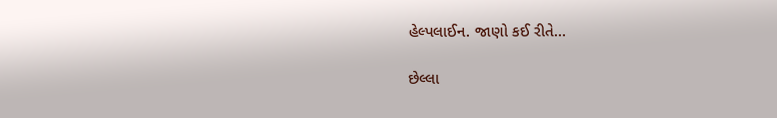હેલ્પલાઈન. જાણો કઈ રીતે…

છેલ્લા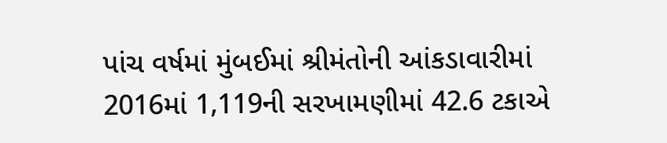પાંચ વર્ષમાં મુંબઈમાં શ્રીમંતોની આંકડાવારીમાં 2016માં 1,119ની સરખામણીમાં 42.6 ટકાએ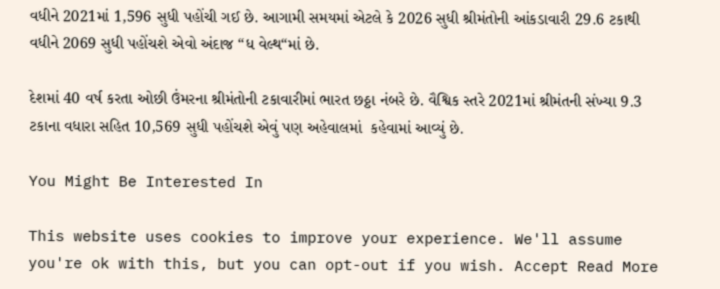વધીને 2021માં 1,596 સુધી પહોંચી ગઈ છે. આગામી સમયમાં એટલે કે 2026 સુધી શ્રીમંતોની આંકડાવારી 29.6 ટકાથી વધીને 2069 સુધી પહોંચશે એવો અંદાજ “ધ વેલ્થ“માં છે.

દેશમાં 40 વર્ષ કરતા ઓછી ઉંમરના શ્રીમંતોની ટકાવારીમાં ભારત છઠ્ઠા નંબરે છે. વૈશ્વિક સ્તરે 2021માં શ્રીમંતની સંખ્યા 9.3 ટકાના વધારા સહિત 10,569 સુધી પહોંચશે એવું પણ અહેવાલમાં  કહેવામાં આવ્યું છે.

You Might Be Interested In

This website uses cookies to improve your experience. We'll assume you're ok with this, but you can opt-out if you wish. Accept Read More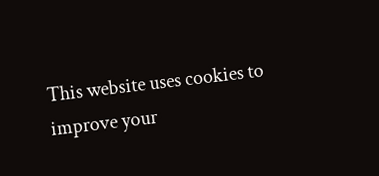This website uses cookies to improve your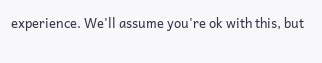experience. We'll assume you're ok with this, but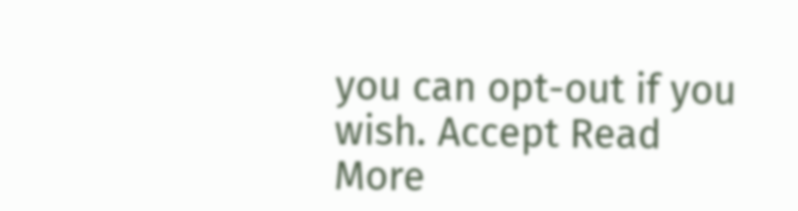you can opt-out if you wish. Accept Read More